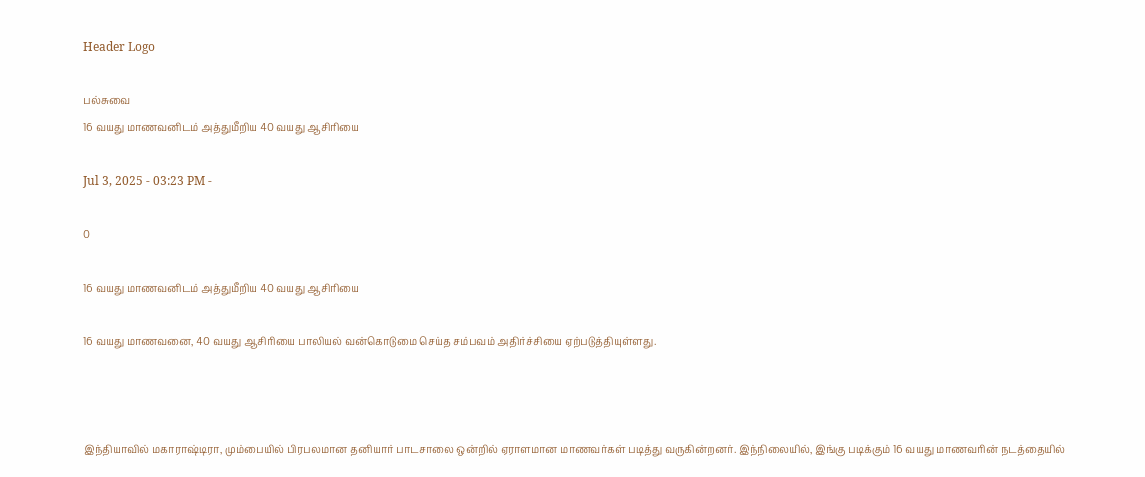Header Logo

பல்சுவை
16 வயது மாணவனிடம் அத்துமீறிய 40 வயது ஆசிரியை

Jul 3, 2025 - 03:23 PM -

0

16 வயது மாணவனிடம் அத்துமீறிய 40 வயது ஆசிரியை

16 வயது மாணவனை, 40 வயது ஆசிரியை பாலியல் வன்கொடுமை செய்த சம்பவம் அதிர்ச்சியை ஏற்படுத்தியுள்ளது.



இந்தியாவில் மகாராஷ்டிரா, மும்பையில் பிரபலமான தனியார் பாடசாலை ஒன்றில் ஏராளமான மாணவர்கள் படித்து வருகின்றனர். இந்நிலையில், இங்கு படிக்கும் 16 வயது மாணவரின் நடத்தையில்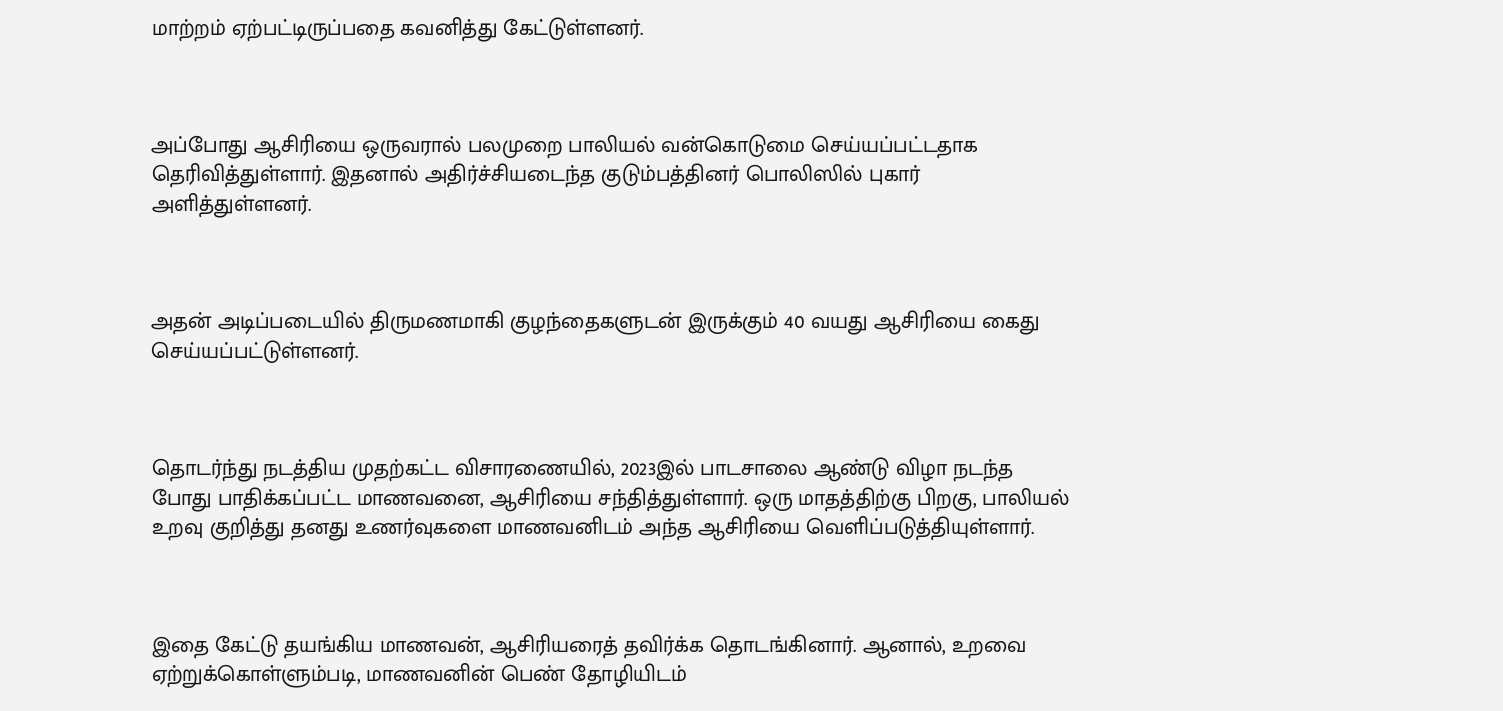மாற்றம் ஏற்பட்டிருப்பதை கவனித்து கேட்டுள்ளனர்.



அப்போது ஆசிரியை ஒருவரால் பலமுறை பாலியல் வன்கொடுமை செய்யப்பட்டதாக தெரிவித்துள்ளார். இதனால் அதிர்ச்சியடைந்த குடும்பத்தினர் பொலிஸில் புகார் அளித்துள்ளனர்.



அதன் அடிப்படையில் திருமணமாகி குழந்தைகளுடன் இருக்கும் 40 வயது ஆசிரியை கைது செய்யப்பட்டுள்ளனர்.



தொடர்ந்து நடத்திய முதற்கட்ட விசாரணையில், 2023இல் பாடசாலை ஆண்டு விழா நடந்த போது பாதிக்கப்பட்ட மாணவனை, ஆசிரியை சந்தித்துள்ளார். ஒரு மாதத்திற்கு பிறகு, பாலியல் உறவு குறித்து தனது உணர்வுகளை மாணவனிடம் அந்த ஆசிரியை வெளிப்படுத்தியுள்ளார்.



இதை கேட்டு தயங்கிய மாணவன், ஆசிரியரைத் தவிர்க்க தொடங்கினார். ஆனால், உறவை ஏற்றுக்கொள்ளும்படி, மாணவனின் பெண் தோழியிடம்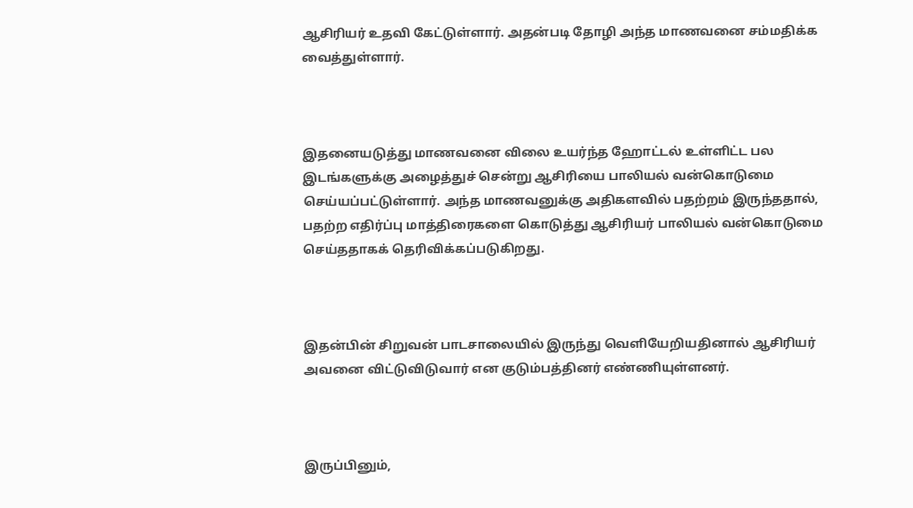ஆசிரியர் உதவி கேட்டுள்ளார். அதன்படி தோழி அந்த மாணவனை சம்மதிக்க வைத்துள்ளார்.



இதனையடுத்து மாணவனை விலை உயர்ந்த ஹோட்டல் உள்ளிட்ட பல இடங்களுக்கு அழைத்துச் சென்று ஆசிரியை பாலியல் வன்கொடுமை செய்யப்பட்டுள்ளார். அந்த மாணவனுக்கு அதிகளவில் பதற்றம் இருந்ததால், பதற்ற எதிர்ப்பு மாத்திரைகளை கொடுத்து ஆசிரியர் பாலியல் வன்கொடுமை செய்ததாகக் தெரிவிக்கப்படுகிறது.



இதன்பின் சிறுவன் பாடசாலையில் இருந்து வெளியேறியதினால் ஆசிரியர் அவனை விட்டுவிடுவார் என குடும்பத்தினர் எண்ணியுள்ளனர்.



இருப்பினும்,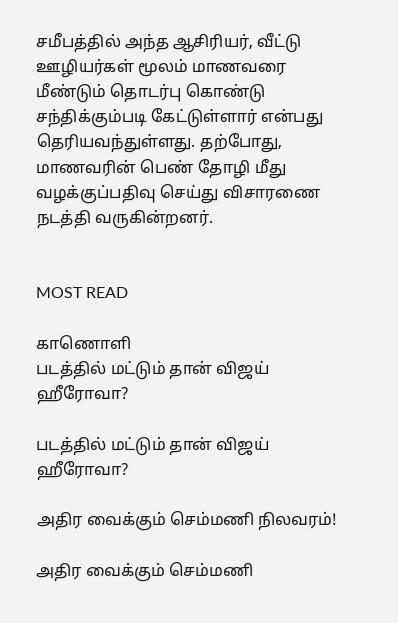சமீபத்தில் அந்த ஆசிரியர், வீட்டு ஊழியர்கள் மூலம் மாணவரை மீண்டும் தொடர்பு கொண்டு சந்திக்கும்படி கேட்டுள்ளார் என்பது தெரியவந்துள்ளது. தற்போது, மாணவரின் பெண் தோழி மீது வழக்குப்பதிவு செய்து விசாரணை நடத்தி வருகின்றனர்.


MOST READ

காணொளி
படத்தில் மட்டும் தான் விஜய் ஹீரோவா?

படத்தில் மட்டும் தான் விஜய் ஹீரோவா?

அதிர வைக்கும் செம்மணி நிலவரம்!

அதிர வைக்கும் செம்மணி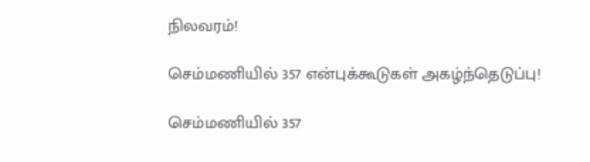நிலவரம்!

செம்மணியில் 357 என்புக்கூடுகள் அகழ்ந்தெடுப்பு!

செம்மணியில் 357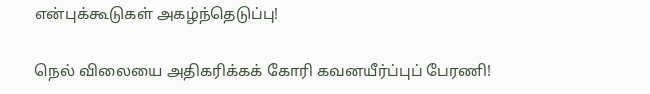என்புக்கூடுகள் அகழ்ந்தெடுப்பு!

நெல் விலையை அதிகரிக்கக் கோரி கவனயீர்ப்புப் பேரணி!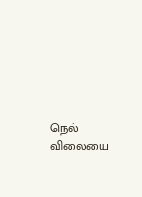நெல் விலையை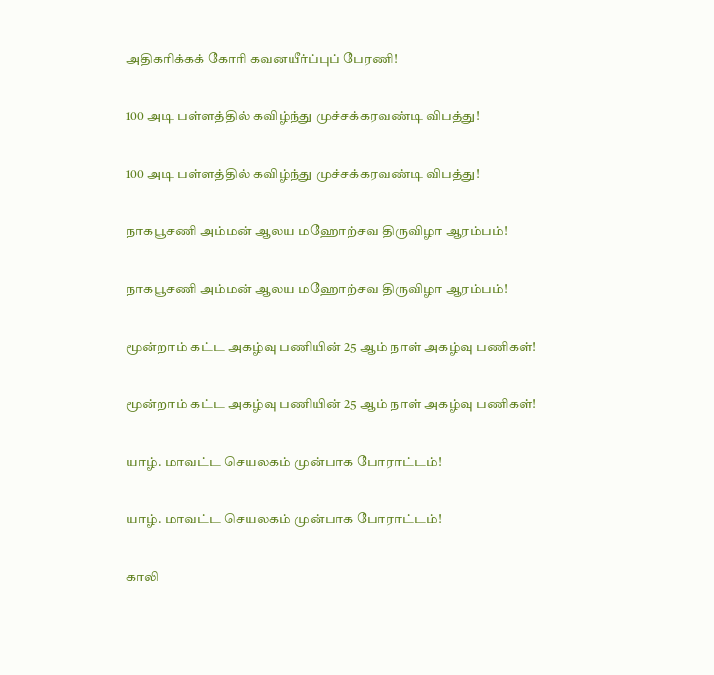அதிகரிக்கக் கோரி கவனயீர்ப்புப் பேரணி!

100 அடி பள்ளத்தில் கவிழ்ந்து முச்சக்கரவண்டி விபத்து!

100 அடி பள்ளத்தில் கவிழ்ந்து முச்சக்கரவண்டி விபத்து!

நாகபூசணி அம்மன் ஆலய மஹோற்சவ திருவிழா ஆரம்பம்!

நாகபூசணி அம்மன் ஆலய மஹோற்சவ திருவிழா ஆரம்பம்!

மூன்றாம் கட்ட அகழ்வு பணியின் 25 ஆம் நாள் அகழ்வு பணிகள்!

மூன்றாம் கட்ட அகழ்வு பணியின் 25 ஆம் நாள் அகழ்வு பணிகள்!

யாழ். மாவட்ட செயலகம் முன்பாக போராட்டம்!

யாழ். மாவட்ட செயலகம் முன்பாக போராட்டம்!

காலி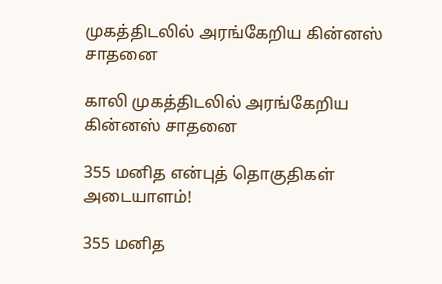முகத்திடலில் அரங்கேறிய கின்னஸ் சாதனை

காலி முகத்திடலில் அரங்கேறிய கின்னஸ் சாதனை

355 மனித என்புத் தொகுதிகள் அடையாளம்!

355 மனித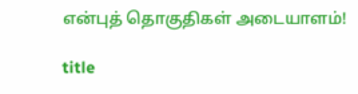என்புத் தொகுதிகள் அடையாளம்!

title